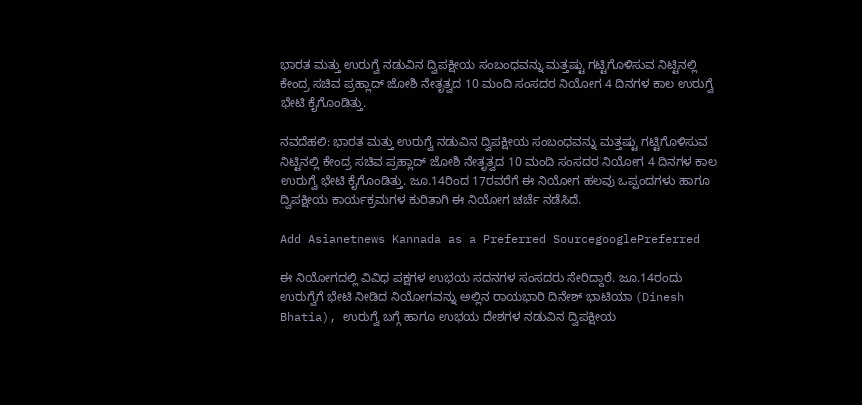ಭಾರತ ಮತ್ತು ಉರುಗ್ವೆ ನಡುವಿನ ದ್ವಿಪಕ್ಷೀಯ ಸಂಬಂಧವನ್ನು ಮತ್ತಷ್ಟು ಗಟ್ಟಿಗೊಳಿಸುವ ನಿಟ್ಟಿನಲ್ಲಿ ಕೇಂದ್ರ ಸಚಿವ ಪ್ರಹ್ಲಾದ್‌ ಜೋಶಿ ನೇತೃತ್ವದ 10 ಮಂದಿ ಸಂಸದರ ನಿಯೋಗ 4 ದಿನಗಳ ಕಾಲ ಉರುಗ್ವೆ ಭೇಟಿ ಕೈಗೊಂಡಿತ್ತು.

ನವದೆಹಲಿ: ಭಾರತ ಮತ್ತು ಉರುಗ್ವೆ ನಡುವಿನ ದ್ವಿಪಕ್ಷೀಯ ಸಂಬಂಧವನ್ನು ಮತ್ತಷ್ಟು ಗಟ್ಟಿಗೊಳಿಸುವ ನಿಟ್ಟಿನಲ್ಲಿ ಕೇಂದ್ರ ಸಚಿವ ಪ್ರಹ್ಲಾದ್‌ ಜೋಶಿ ನೇತೃತ್ವದ 10 ಮಂದಿ ಸಂಸದರ ನಿಯೋಗ 4 ದಿನಗಳ ಕಾಲ ಉರುಗ್ವೆ ಭೇಟಿ ಕೈಗೊಂಡಿತ್ತು. ಜೂ.14ರಿಂದ 17ರವರೆಗೆ ಈ ನಿಯೋಗ ಹಲವು ಒಪ್ಪಂದಗಳು ಹಾಗೂ ದ್ವಿಪಕ್ಷೀಯ ಕಾರ್ಯಕ್ರಮಗಳ ಕುರಿತಾಗಿ ಈ ನಿಯೋಗ ಚರ್ಚೆ ನಡೆಸಿದೆ.

Add Asianetnews Kannada as a Preferred SourcegooglePreferred

ಈ ನಿಯೋಗದಲ್ಲಿ ವಿವಿಧ ಪಕ್ಷಗಳ ಉಭಯ ಸದನಗಳ ಸಂಸದರು ಸೇರಿದ್ದಾರೆ. ಜೂ.14ರಂದು ಉರುಗ್ವೆಗೆ ಭೇಟಿ ನೀಡಿದ ನಿಯೋಗವನ್ನು ಅಲ್ಲಿನ ರಾಯಭಾರಿ ದಿನೇಶ್‌ ಭಾಟಿಯಾ (Dinesh Bhatia), ಉರುಗ್ವೆ ಬಗ್ಗೆ ಹಾಗೂ ಉಭಯ ದೇಶಗಳ ನಡುವಿನ ದ್ವಿಪಕ್ಷೀಯ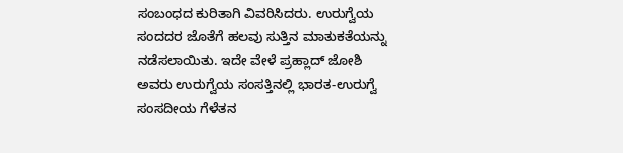ಸಂಬಂಧದ ಕುರಿತಾಗಿ ವಿವರಿಸಿದರು. ಉರುಗ್ವೆಯ ಸಂದದರ ಜೊತೆಗೆ ಹಲವು ಸುತ್ತಿನ ಮಾತುಕತೆಯನ್ನು ನಡೆಸಲಾಯಿತು. ಇದೇ ವೇಳೆ ಪ್ರಹ್ಲಾದ್‌ ಜೋಶಿ ಅವರು ಉರುಗ್ವೆಯ ಸಂಸತ್ತಿನಲ್ಲಿ ಭಾರತ-ಉರುಗ್ವೆ ಸಂಸದೀಯ ಗೆಳೆತನ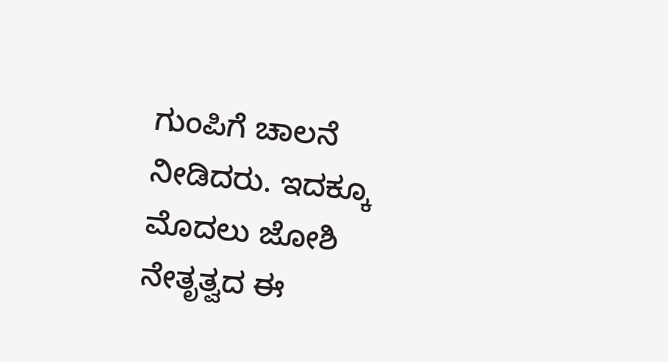ಗುಂಪಿಗೆ ಚಾಲನೆ ನೀಡಿದರು. ಇದಕ್ಕೂ ಮೊದಲು ಜೋಶಿ ನೇತೃತ್ವದ ಈ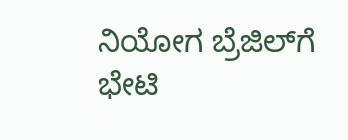ನಿಯೋಗ ಬ್ರೆಜಿಲ್‌ಗೆ ಭೇಟಿ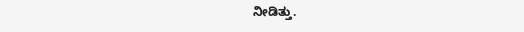ನೀಡಿತ್ತು.